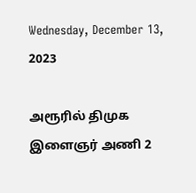Wednesday, December 13, 2023

அரூரில் திமுக இளைஞர் அணி 2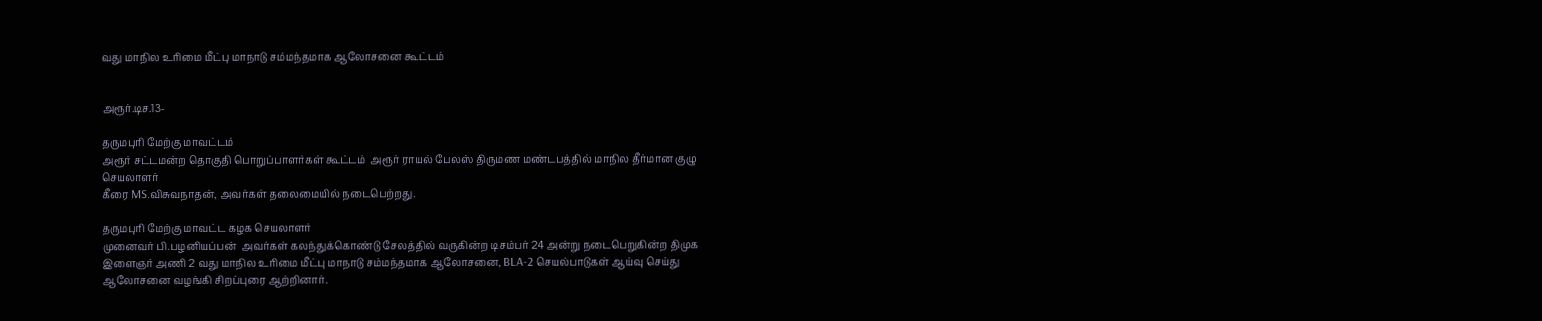வது மாநில உரிமை மீட்பு மாநாடு சம்மந்தமாக ஆலோசனை கூட்டம்


அரூர்.டிச.13-

தருமபுரி மேற்கு மாவட்டம்
அரூர் சட்டமன்ற தொகுதி பொறுப்பாளர்கள் கூட்டம்  அரூர் ராயல் பேலஸ் திருமண மண்டபத்தில் மாநில தீர்மான குழு செயலாளர்
கீரை MS.விசுவநாதன், அவர்கள் தலைமையில் நடைபெற்றது.

தருமபுரி மேற்கு மாவட்ட கழக செயலாளர்
முனைவர் பி.பழனியப்பன்  அவர்கள் கலந்துக்கொண்டு சேலத்தில் வருகின்ற டிசம்பர் 24 அன்று நடைபெறுகின்ற திமுக இளைஞர் அணி 2 வது மாநில உரிமை மீட்பு மாநாடு சம்மந்தமாக ஆலோசனை, BLA-2 செயல்பாடுகள் ஆய்வு செய்து
ஆலோசனை வழங்கி சிறப்புரை ஆற்றினார்.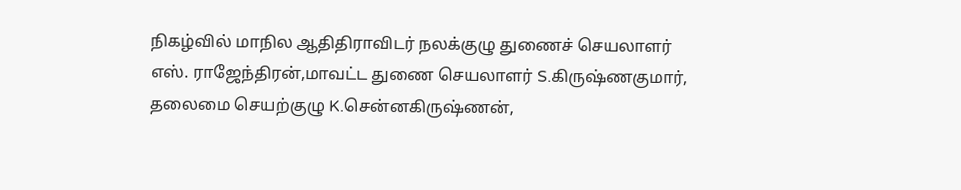நிகழ்வில் மாநில ஆதிதிராவிடர் நலக்குழு துணைச் செயலாளர்
எஸ். ராஜேந்திரன்,மாவட்ட துணை செயலாளர் S.கிருஷ்ணகுமார்,
தலைமை செயற்குழு K.சென்னகிருஷ்ணன்,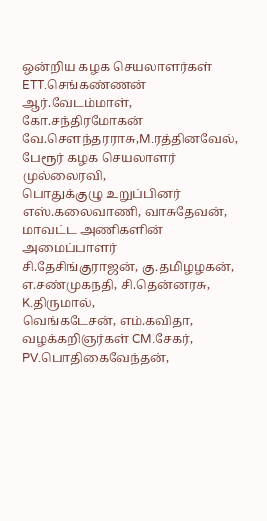ஒன்றிய கழக செயலாளர்கள் ETT.செங்கண்ணன்
ஆர்.வேடம்மாள், கோ.சந்திரமோகன்
வே.செளந்தரராசு,M.ரத்தினவேல்,
பேரூர் கழக செயலாளர் முல்லைரவி,
பொதுக்குழு உறுப்பினர் எஸ்.கலைவாணி, வாசுதேவன்,
மாவட்ட அணிகளின் அமைப்பாளர்
சி.தேசிங்குராஜன், கு.தமிழழகன்,
எ.சண்முகநதி, சி.தென்னரசு, K.திருமால்,
வெங்கடேசன், எம்.கவிதா, வழக்கறிஞர்கள் CM.சேகர், PV.பொதிகைவேந்தன்,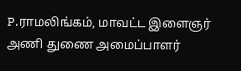P.ராமலிங்கம், மாவட்ட இளைஞர் அணி துணை அமைப்பாளர்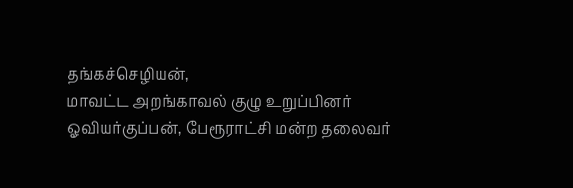தங்கச்செழியன்,
மாவட்ட அறங்காவல் குழு உறுப்பினர்
ஓவியர்குப்பன், பேரூராட்சி மன்ற தலைவர்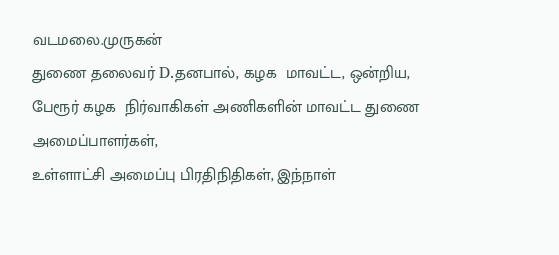வடமலை.முருகன்
துணை தலைவர் D.தனபால், கழக  மாவட்ட, ஒன்றிய, பேரூர் கழக  நிர்வாகிகள் அணிகளின் மாவட்ட துணை அமைப்பாளர்கள்,
உள்ளாட்சி அமைப்பு பிரதிநிதிகள், இந்நாள்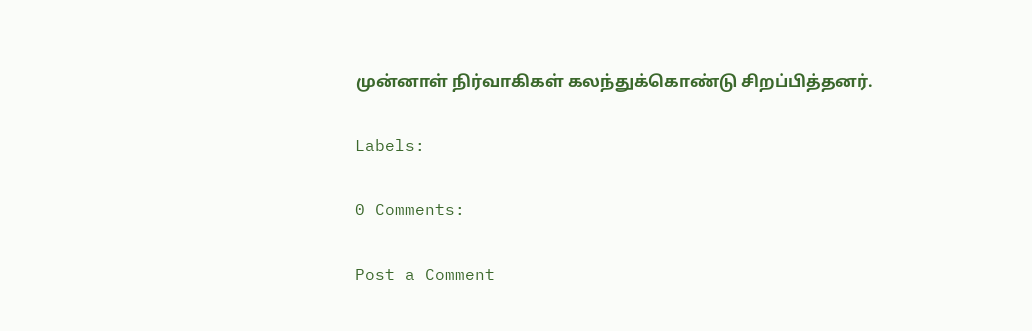முன்னாள் நிர்வாகிகள் கலந்துக்கொண்டு சிறப்பித்தனர்.

Labels:

0 Comments:

Post a Comment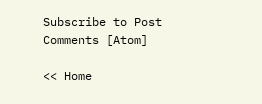Subscribe to Post Comments [Atom]

<< Home